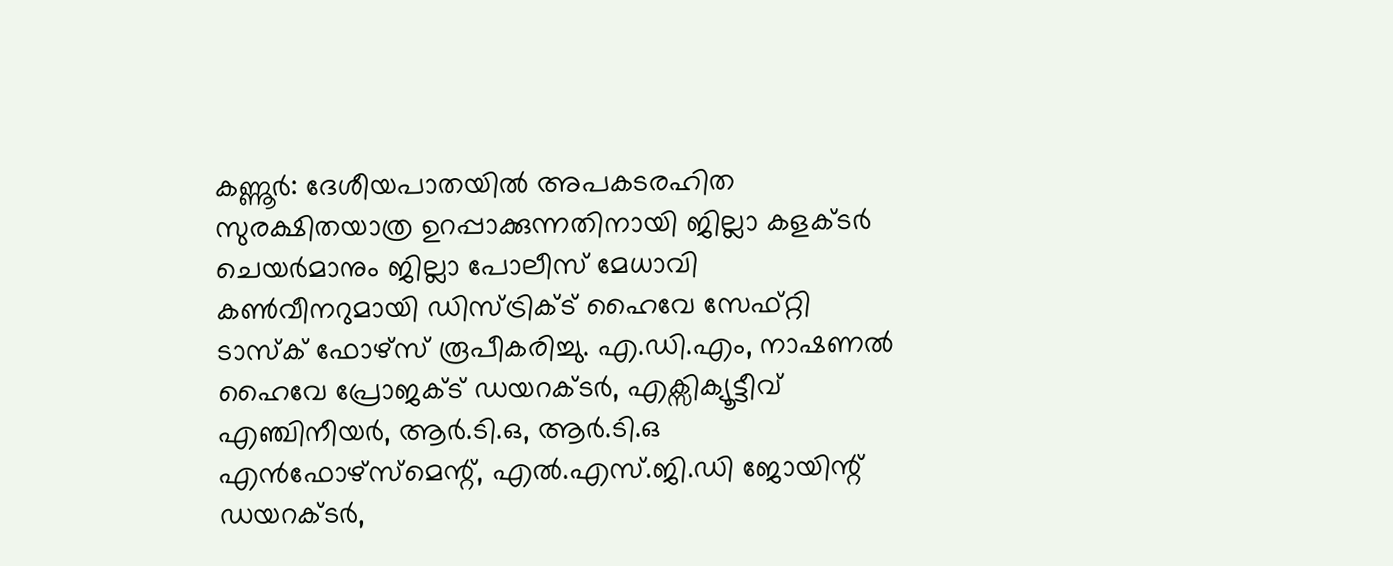കണ്ണൂർ: ദേശീയപാതയിൽ അപകടരഹിത സുരക്ഷിതയാത്ര ഉറപ്പാക്കുന്നതിനായി ജില്ലാ കളക്ടർ ചെയർമാനും ജില്ലാ പോലീസ് മേധാവി കൺവീനറുമായി ഡിസ്ട്രിക്ട് ഹൈവേ സേഫ്റ്റി ടാസ്ക് ഫോഴ്സ് രൂപീകരിച്ചു. എ.ഡി.എം, നാഷണൽ ഹൈവേ പ്രോജക്ട് ഡയറക്ടർ, എക്സിക്യൂട്ടീവ് എഞ്ചിനീയർ, ആർ.ടി.ഒ, ആർ.ടി.ഒ എൻഫോഴ്സ്മെന്റ്, എൽ.എസ്.ജി.ഡി ജോയിന്റ് ഡയറക്ടർ,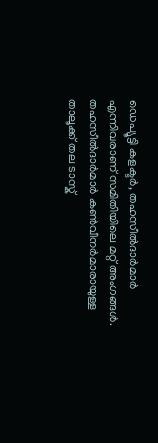ഡെപ്യൂട്ടി കളക്ടർ, തഹസീൽദാർമാർ എന്നിവരാണ് സമിതിയിലെ മറ്റ് അംഗങ്ങൾ.
തഹസീൽദാർമാർ കൺവീനർമാരായുള്ള താലൂക്ക് തല ടാസ്ക്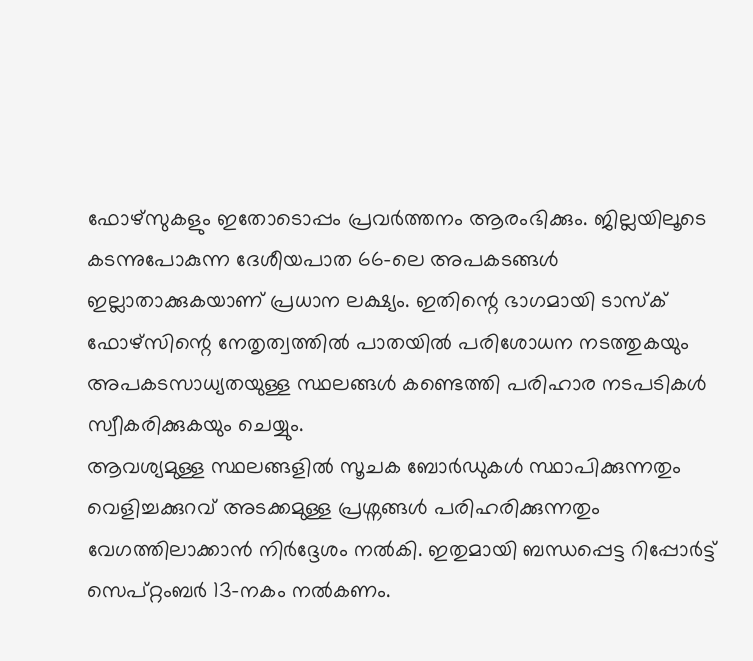ഫോഴ്സുകളും ഇതോടൊപ്പം പ്രവർത്തനം ആരംഭിക്കും. ജില്ലയിലൂടെ കടന്നുപോകുന്ന ദേശീയപാത 66-ലെ അപകടങ്ങൾ ഇല്ലാതാക്കുകയാണ് പ്രധാന ലക്ഷ്യം. ഇതിന്റെ ഭാഗമായി ടാസ്ക് ഫോഴ്സിന്റെ നേതൃത്വത്തിൽ പാതയിൽ പരിശോധന നടത്തുകയും അപകടസാധ്യതയുള്ള സ്ഥലങ്ങൾ കണ്ടെത്തി പരിഹാര നടപടികൾ സ്വീകരിക്കുകയും ചെയ്യും.
ആവശ്യമുള്ള സ്ഥലങ്ങളിൽ സൂചക ബോർഡുകൾ സ്ഥാപിക്കുന്നതും വെളിച്ചക്കുറവ് അടക്കമുള്ള പ്രശ്നങ്ങൾ പരിഹരിക്കുന്നതും വേഗത്തിലാക്കാൻ നിർദ്ദേശം നൽകി. ഇതുമായി ബന്ധപ്പെട്ട റിപ്പോർട്ട് സെപ്റ്റംബർ 13-നകം നൽകണം.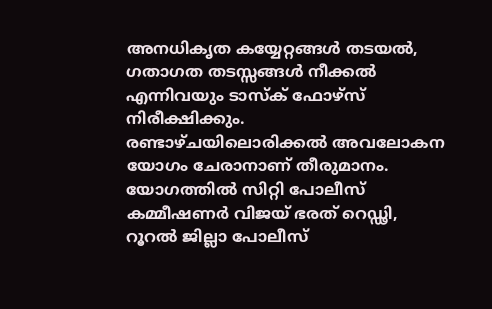അനധികൃത കയ്യേറ്റങ്ങൾ തടയൽ, ഗതാഗത തടസ്സങ്ങൾ നീക്കൽ എന്നിവയും ടാസ്ക് ഫോഴ്സ് നിരീക്ഷിക്കും. രണ്ടാഴ്ചയിലൊരിക്കൽ അവലോകന യോഗം ചേരാനാണ് തീരുമാനം.
യോഗത്തിൽ സിറ്റി പോലീസ് കമ്മീഷണർ വിജയ് ഭരത് റെഡ്ഢി, റൂറൽ ജില്ലാ പോലീസ്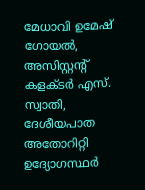മേധാവി ഉമേഷ് ഗോയൽ, അസിസ്റ്റന്റ് കളക്ടർ എസ്. സ്വാതി, ദേശീയപാത അതോറിറ്റി ഉദ്യോഗസ്ഥർ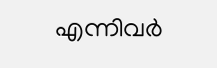എന്നിവർ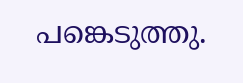പങ്കെടുത്തു.